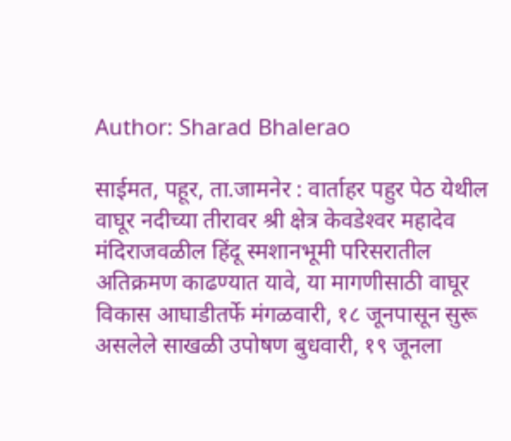Author: Sharad Bhalerao

साईमत, पहूर, ता.जामनेर : वार्ताहर पहुर पेठ येथील वाघूर नदीच्या तीरावर श्री क्षेत्र केवडेश्‍वर महादेव मंदिराजवळील हिंदू स्मशानभूमी परिसरातील अतिक्रमण काढण्यात यावे, या मागणीसाठी वाघूर विकास आघाडीतर्फे मंगळवारी, १८ जूनपासून सुरू असलेले साखळी उपोषण बुधवारी, १९ जूनला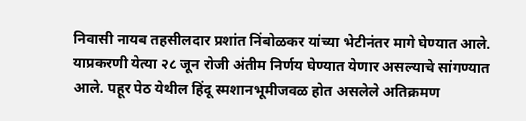निवासी नायब तहसीलदार प्रशांत निंबोळकर यांच्या भेटीनंतर मागे घेण्यात आले. याप्रकरणी येत्या २८ जून रोजी अंतीम निर्णय घेण्यात येणार असल्याचे सांगण्यात आले. पहूर पेठ येथील हिंदू स्मशानभूमीजवळ होत असलेले अतिक्रमण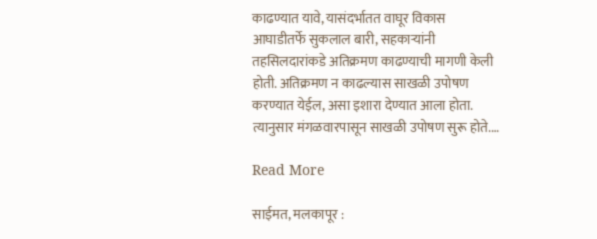काढण्यात यावे, यासंदर्भातत वाघूर विकास आघाडीतर्फे सुकलाल बारी, सहकाऱ्यांनी तहसिलदारांकडे अतिक्रमण काढण्याची मागणी केली होती. अतिक्रमण न काढल्यास साखळी उपोषण करण्यात येईल, असा इशारा देण्यात आला होता. त्यानुसार मंगळवारपासून साखळी उपोषण सुरू होते.…

Read More

साईमत, मलकापूर :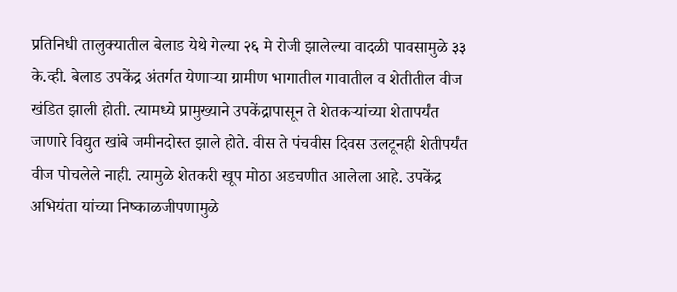प्रतिनिधी तालुक्यातील बेलाड येथे गेल्या २६ मे रोजी झालेल्या वादळी पावसामुळे ३३ के.व्ही. बेलाड उपकेंद्र अंतर्गत येणाऱ्या ग्रामीण भागातील गावातील व शेतीतील वीज खंडित झाली होती. त्यामध्ये प्रामुख्याने उपकेंद्रापासून ते शेतकऱ्यांच्या शेतापर्यंत जाणारे विद्युत खांबे जमीनदोस्त झाले होते. वीस ते पंचवीस दिवस उलटूनही शेतीपर्यंत वीज पोचलेले नाही. त्यामुळे शेतकरी खूप मोठा अडचणीत आलेला आहे. उपकेंद्र अभियंता यांच्या निष्काळजीपणामुळे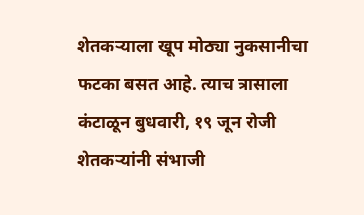शेतकऱ्याला खूप मोठ्या नुकसानीचा फटका बसत आहे. त्याच त्रासाला कंटाळून बुधवारी, १९ जून रोजी शेतकऱ्यांनी संभाजी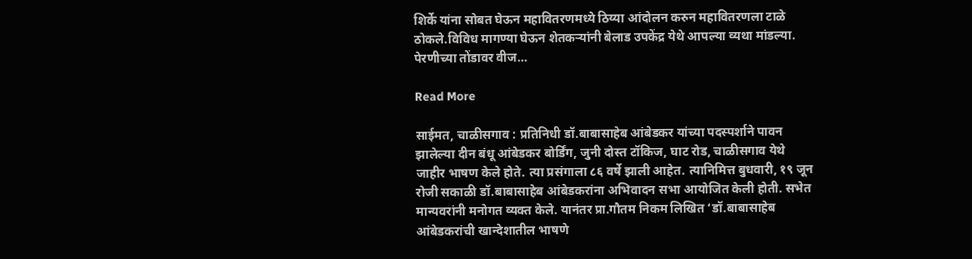शिर्के यांना सोबत घेऊन महावितरणमध्ये ठिय्या आंदोलन करुन महावितरणला टाळे ठोकले.विविध मागण्या घेऊन शेतकऱ्यांनी बेलाड उपकेंद्र येथे आपल्या व्यथा मांडल्या. पेरणीच्या तोंडावर वीज…

Read More

साईमत, चाळीसगाव : प्रतिनिधी डॉ.बाबासाहेब आंबेडकर यांच्या पदस्पर्शाने पावन झालेल्या दीन बंधू आंबेडकर बोर्डिंग, जुनी दोस्त टॉकिज, घाट रोड, चाळीसगाव येथे जाहीर भाषण केले होते. त्या प्रसंगाला ८६ वर्षे झाली आहेत. त्यानिमित्त बुधवारी, १९ जून रोजी सकाळी डॉ.बाबासाहेब आंबेडकरांना अभिवादन सभा आयोजित केली होती. सभेत मान्यवरांनी मनोगत व्यक्त केले. यानंतर प्रा.गौतम निकम लिखित ‘डॉ.बाबासाहेब आंबेडकरांची खान्देशातील भाषणे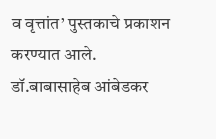व वृत्तांत’ पुस्तकाचे प्रकाशन करण्यात आले. डॉ.बाबासाहेब आंबेडकर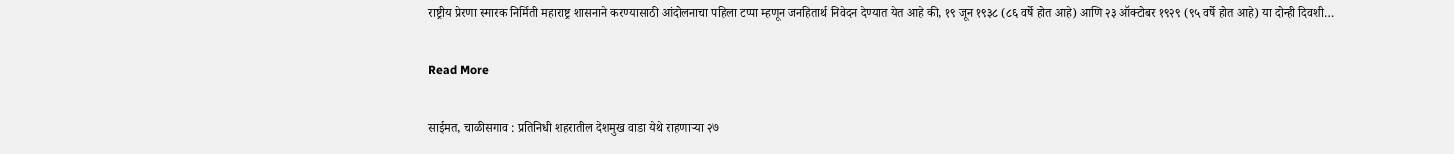राष्ट्रीय प्रेरणा स्मारक निर्मिती महाराष्ट्र शासनाने करण्यासाठी आंदोलनाचा पहिला टप्पा म्हणून जनहितार्थ निवेदन देण्यात येत आहे की, १९ जून १९३८ (८६ वर्षे होत आहे) आणि २३ ऑक्टोबर १९२९ (९५ वर्षे होत आहे) या दोन्ही दिवशी…

Read More

साईमत, चाळीसगाव : प्रतिनिधी शहरातील देशमुख वाडा येथे राहणाऱ्या २७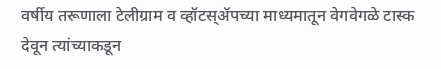वर्षीय तरूणाला टेलीग्राम व व्हॉटस्‌ॲपच्या माध्यमातून वेगवेगळे टास्क देवून त्यांच्याकडून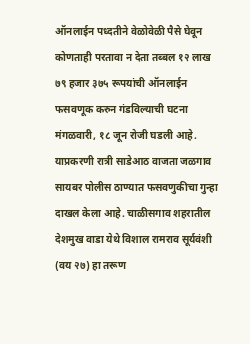ऑनलाईन पध्दतीने वेळोवेळी पैसे घेवून कोणताही परतावा न देता तब्बल १२ लाख ७९ हजार ३७५ रूपयांची ऑनलाईन फसवणूक करुन गंडविल्याची घटना मंगळवारी, १८ जून रोजी घडली आहे. याप्रकरणी रात्री साडेआठ वाजता जळगाव सायबर पोलीस ठाण्यात फसवणुकीचा गुन्हा दाखल केला आहे. चाळीसगाव शहरातील देशमुख वाडा येथे विशाल रामराव सूर्यवंशी (वय २७) हा तरूण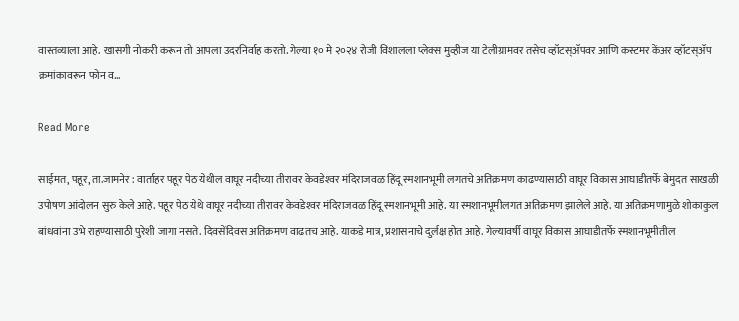वास्तव्याला आहे. खासगी नोकरी करून तो आपला उदरनिर्वाह करतो. गेल्या १० मे २०२४ रोजी विशालला प्लेक्स मुव्हीज या टेलीग्रामवर तसेच व्हॉटस्‌ॲपवर आणि कस्टमर केंअर व्हॉटस्‌ॲप क्रमांकावरून फोन व…

Read More

साईमत, पहूर, ता.जामनेर : वार्ताहर पहूर पेठ येथील वाघूर नदीच्या तीरावर केवडेश्‍वर मंदिराजवळ हिंदू स्मशानभूमी लगतचे अतिक्रमण काढण्यासाठी वाघूर विकास आघाडीतर्फे बेमुदत साखळी उपोषण आंदोलन सुरु केले आहे. पहूर पेठ येथे वाघूर नदीच्या तीरावर केवडेश्‍वर मंदिराजवळ हिंदू स्मशानभूमी आहे. या स्मशानभूमीलगत अतिक्रमण झालेले आहे. या अतिक्रमणामुळे शोकाकुल बांधवांना उभे राहण्यासाठी पुरेशी जागा नसते. दिवसेंदिवस अतिक्रमण वाढतच आहे. याकडे मात्र, प्रशासनाचे दुर्लक्ष होत आहे. गेल्यावर्षी वाघूर विकास आघाडीतर्फे स्मशानभूमीतील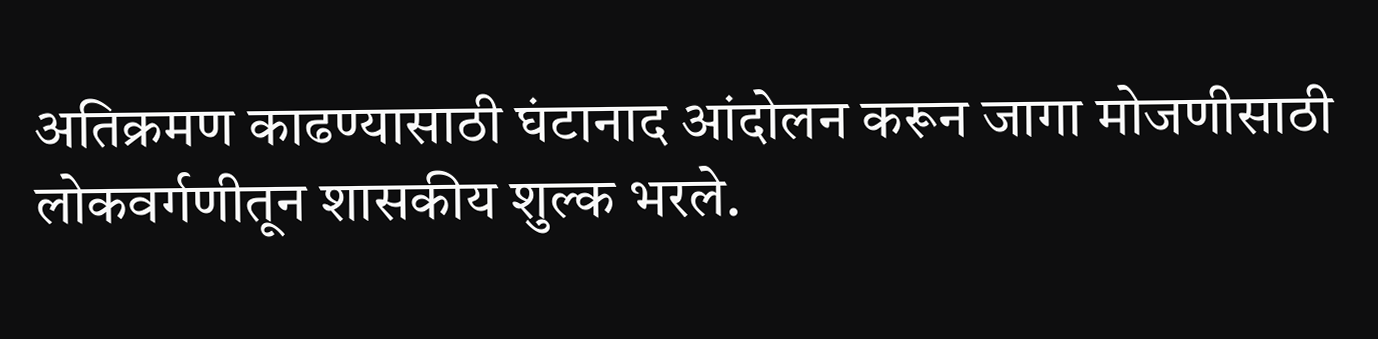अतिक्रमण काढण्यासाठी घंटानाद आंदोलन करून जागा मोजणीसाठी लोकवर्गणीतून शासकीय शुल्क भरले.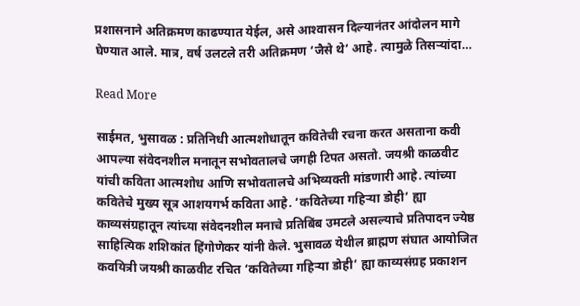प्रशासनाने अतिक्रमण काढण्यात येईल, असे आश्‍वासन दिल्यानंतर आंदोलन मागे घेण्यात आले. मात्र, वर्ष उलटले तरी अतिक्रमण ‘जैसे थे’ आहे. त्यामुळे तिसऱ्यांदा…

Read More

साईमत, भुसावळ : प्रतिनिधी आत्मशोधातून कवितेची रचना करत असताना कवी आपल्या संवेदनशील मनातून सभोवतालचे जगही टिपत असतो. जयश्री काळवीट यांची कविता आत्मशोध आणि सभोवतालचे अभिव्यक्ती मांडणारी आहे. त्यांच्या कवितेचे मुख्य सूत्र आशयगर्भ कविता आहे. ‘कवितेच्या गहिऱ्या डोही’ ह्या काव्यसंग्रहातून त्यांच्या संवेदनशील मनाचे प्रतिबिंब उमटले असल्याचे प्रतिपादन ज्येष्ठ साहित्यिक शशिकांत हिंगोणेकर यांनी केले. भुसावळ येथील ब्राह्मण संघात आयोजित कवयित्री जयश्री काळवीट रचित ‘कवितेच्या गहिऱ्या डोही’ ह्या काव्यसंग्रह प्रकाशन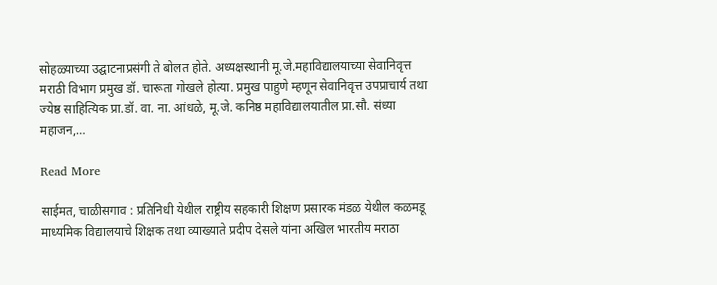सोहळ्याच्या उद्घाटनाप्रसंगी ते बोलत होते. अध्यक्षस्थानी मू.जे.महाविद्यालयाच्या सेवानिवृत्त मराठी विभाग प्रमुख डॉ. चारूता गोखले होत्या. प्रमुख पाहुणे म्हणून सेवानिवृत्त उपप्राचार्य तथा ज्येष्ठ साहित्यिक प्रा.डॉ. वा. ना. आंधळे, मू.जे. कनिष्ठ महाविद्यालयातील प्रा.सौ. संध्या महाजन,…

Read More

साईमत, चाळीसगाव : प्रतिनिधी येथील राष्ट्रीय सहकारी शिक्षण प्रसारक मंडळ येथील कळमडू माध्यमिक विद्यालयाचे शिक्षक तथा व्याख्याते प्रदीप देसले यांना अखिल भारतीय मराठा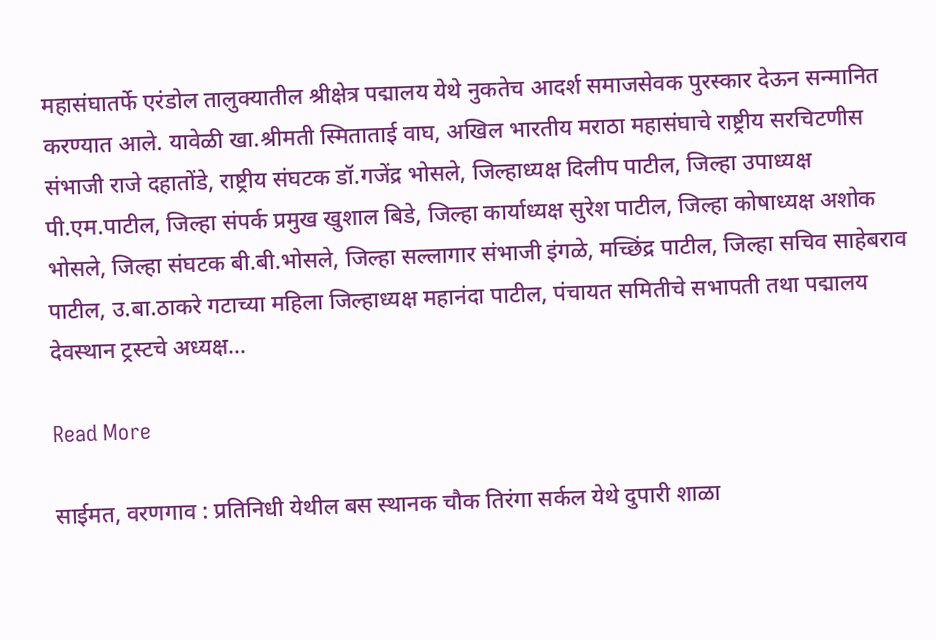महासंघातर्फे एरंडोल तालुक्यातील श्रीक्षेत्र पद्मालय येथे नुकतेच आदर्श समाजसेवक पुरस्कार देऊन सन्मानित करण्यात आले. यावेळी खा.श्रीमती स्मिताताई वाघ, अखिल भारतीय मराठा महासंघाचे राष्ट्रीय सरचिटणीस संभाजी राजे दहातोंडे, राष्ट्रीय संघटक डॉ.गजेंद्र भोसले, जिल्हाध्यक्ष दिलीप पाटील, जिल्हा उपाध्यक्ष पी.एम.पाटील, जिल्हा संपर्क प्रमुख खुशाल बिडे, जिल्हा कार्याध्यक्ष सुरेश पाटील, जिल्हा कोषाध्यक्ष अशोक भोसले, जिल्हा संघटक बी.बी.भोसले, जिल्हा सल्लागार संभाजी इंगळे, मच्छिंद्र पाटील, जिल्हा सचिव साहेबराव पाटील, उ.बा.ठाकरे गटाच्या महिला जिल्हाध्यक्ष महानंदा पाटील, पंचायत समितीचे सभापती तथा पद्मालय देवस्थान ट्रस्टचे अध्यक्ष…

Read More

साईमत, वरणगाव : प्रतिनिधी येथील बस स्थानक चौक तिरंगा सर्कल येथे दुपारी शाळा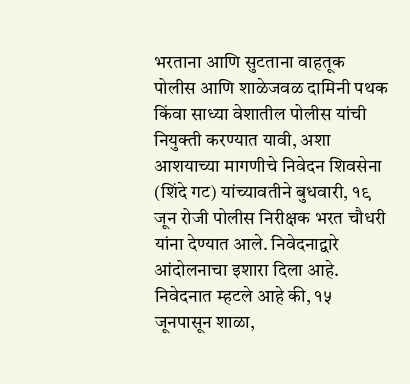भरताना आणि सुटताना वाहतूक पोलीस आणि शाळेजवळ दामिनी पथक किंवा साध्या वेशातील पोलीस यांची नियुक्ती करण्यात यावी, अशा आशयाच्या मागणीचे निवेदन शिवसेना (शिंदे गट) यांच्यावतीने बुधवारी, १९ जून रोजी पोलीस निरीक्षक भरत चौधरी यांना देण्यात आले. निवेदनाद्वारे आंदोलनाचा इशारा दिला आहे. निवेदनात म्हटले आहे की, १५ जूनपासून शाळा,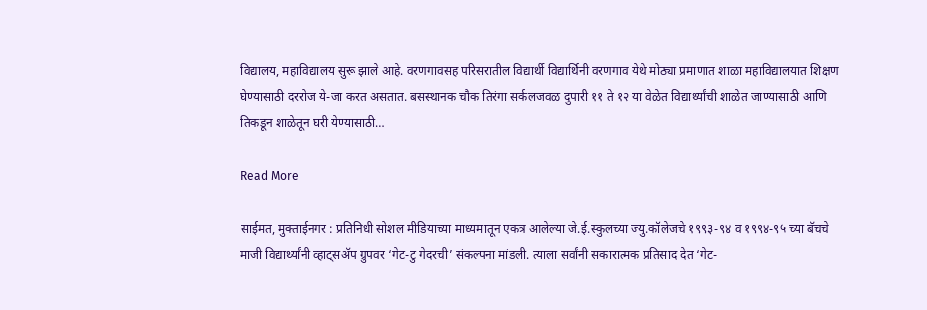विद्यालय, महाविद्यालय सुरू झाले आहे. वरणगावसह परिसरातील विद्यार्थी विद्यार्थिनी वरणगाव येथे मोठ्या प्रमाणात शाळा महाविद्यालयात शिक्षण घेण्यासाठी दररोज ये-जा करत असतात. बसस्थानक चौक तिरंगा सर्कलजवळ दुपारी ११ ते १२ या वेळेत विद्यार्थ्यांची शाळेत जाण्यासाठी आणि तिकडून शाळेतून घरी येण्यासाठी…

Read More

साईमत, मुक्ताईनगर : प्रतिनिधी सोशल मीडियाच्या माध्यमातून एकत्र आलेल्या जे.ई.स्कुलच्या ज्यु.कॉलेजचे १९९३-९४ व १९९४-९५ च्या बॅचचे माजी विद्यार्थ्यांनी व्हाट्सॲप ग्रुपवर ‘गेट-टु गेदरची’ संकल्पना मांडली. त्याला सर्वांनी सकारात्मक प्रतिसाद देत ‘गेट-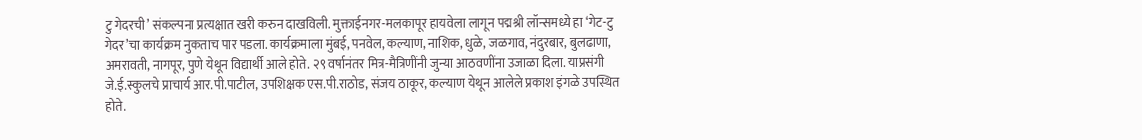टु गेदरची’ संकल्पना प्रत्यक्षात खरी करुन दाखविली. मुक्ताईनगर-मलकापूर हायवेला लागून पद्मश्री लॉन्समध्ये हा ‘गेट-टु गेदर’चा कार्यक्रम नुकताच पार पडला. कार्यक्रमाला मुंबई, पनवेल, कल्याण, नाशिक, धुळे, जळगाव, नंदुरबार, बुलढाणा, अमरावती, नागपूर, पुणे येथून विद्यार्थी आले होते. २९ वर्षानंतर मित्र-मैत्रिणींनी जुन्या आठवणींना उजाळा दिला. याप्रसंगी जे.ई.स्कुलचे प्राचार्य आर.पी.पाटील, उपशिक्षक एस.पी.राठोड, संजय ठाकूर, कल्याण येथून आलेले प्रकाश इंगळे उपस्थित होते.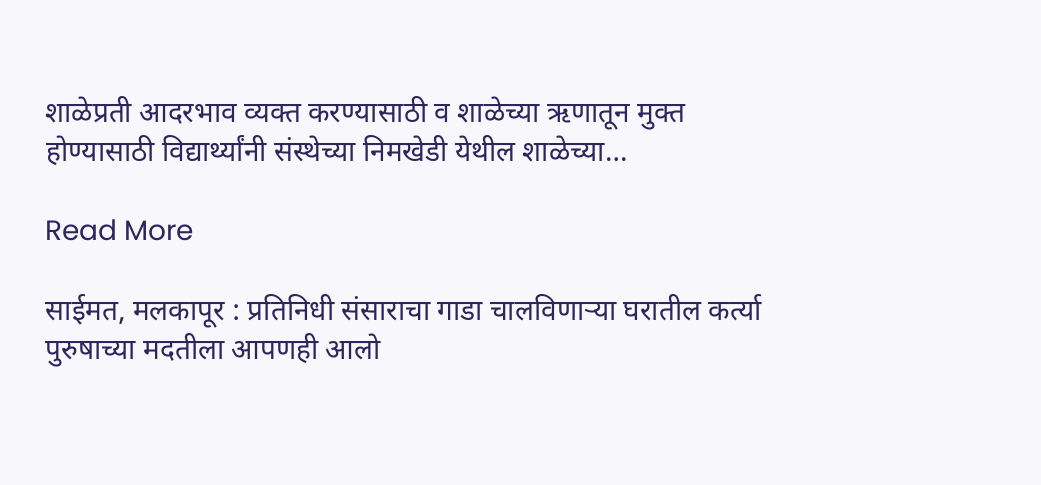शाळेप्रती आदरभाव व्यक्त करण्यासाठी व शाळेच्या ऋणातून मुक्त होण्यासाठी विद्यार्थ्यांनी संस्थेच्या निमखेडी येथील शाळेच्या…

Read More

साईमत, मलकापूर : प्रतिनिधी संसाराचा गाडा चालविणाऱ्या घरातील कर्त्या पुरुषाच्या मदतीला आपणही आलो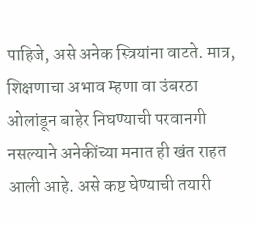पाहिजे, असे अनेक स्त्रियांना वाटते. मात्र, शिक्षणाचा अभाव म्हणा वा उंबरठा ओलांडून बाहेर निघण्याची परवानगी नसल्याने अनेकींच्या मनात ही खंत राहत आली आहे. असे कष्ट घेण्याची तयारी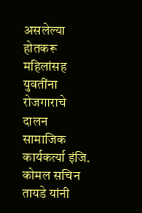असलेल्या होतकरू महिलांसह युवतींना रोजगाराचे दालन सामाजिक कार्यकर्त्या इंजि. कोमल सचिन तायडे यांनी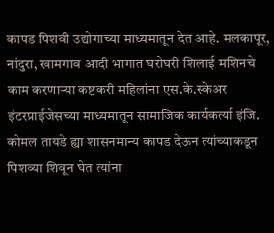कापड पिशवी उद्योगाच्या माध्यमातून देत आहे. मलकापूर, नांदुरा, खामगाव आदी भागात घरोघरी शिलाई मशिनचे काम करणाऱ्या कष्टकरी महिलांना एस.के.स्केअर इंटरप्राईजेसच्या माध्यमातून सामाजिक कार्यकर्त्या इंजि. कोमल तायडे ह्या शासनमान्य कापड देऊन त्यांच्याकडून पिशव्या शिवून घेत त्यांना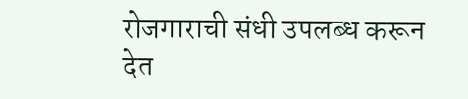रोजगाराची संधी उपलब्ध करून देत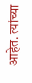आहेत. त्यांच्या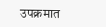उपक्रमात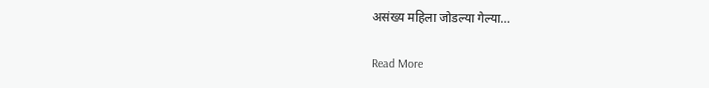असंख्य महिला जोडल्या गेल्या…

Read More